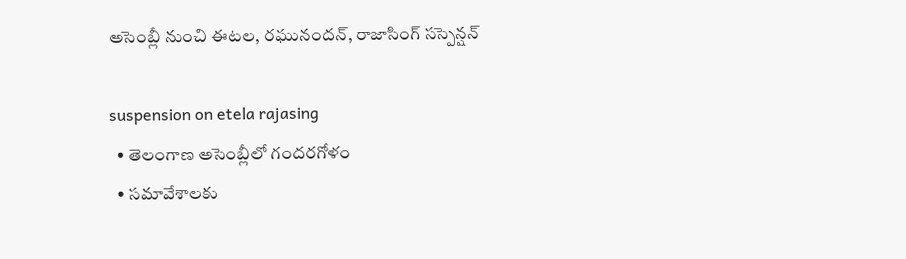అసెంబ్లీ నుంచి ఈటల, రఘునందన్‌, రాజాసింగ్‌ సస్పెన్షన్‌

suspension on etela rajasing
  • తెలంగాణ అసెంబ్లీలో గంద‌ర‌గోళం
  • సమావేశాలకు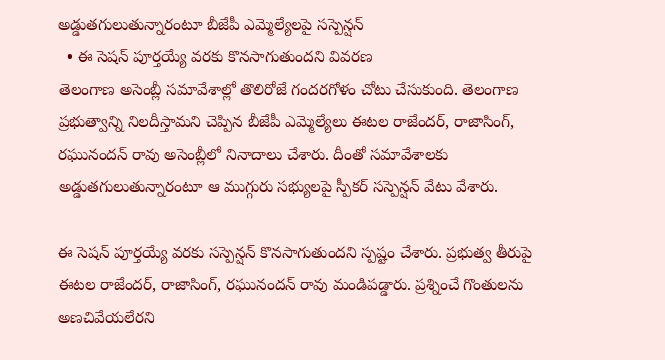అడ్డుతగులుతున్నారంటూ బీజేపీ ఎమ్మెల్యేల‌పై సస్పెన్ష‌న్
  • ఈ సెషన్ పూర్తయ్యే వరకు కొన‌సాగుతుంద‌ని వివరణ
తెలంగాణ అసెంబ్లీ స‌మావేశాల్లో తొలిరోజే గంద‌ర‌గోళం చోటు చేసుకుంది. తెలంగాణ‌ ప్ర‌భుత్వాన్ని నిల‌దీస్తామ‌ని చెప్పిన‌ బీజేపీ ఎమ్మెల్యేలు ఈటల రాజేందర్, రాజాసింగ్, రఘునందన్ రావు అసెంబ్లీలో నినాదాలు చేశారు. దీంతో సమావేశాలకు అడ్డుతగులుతున్నారంటూ ఆ ముగ్గురు సభ్యుల‌పై స్పీక‌ర్ స‌స్పెన్ష‌న్ వేటు వేశారు.

ఈ సెషన్ పూర్తయ్యే వరకు సస్పెన్షన్ కొన‌సాగుతుంద‌ని స్ప‌ష్టం చేశారు. ప్ర‌భుత్వ తీరుపై ఈటల రాజేందర్, రాజాసింగ్, రఘునందన్ రావు మండిప‌డ్డారు. ప్ర‌శ్నించే గొంతులను అణ‌చివేయ‌లేర‌ని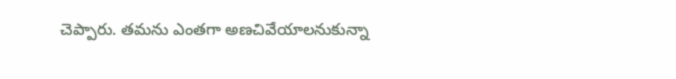చెప్పారు. త‌మ‌ను ఎంతగా అణ‌చివేయాల‌నుకున్నా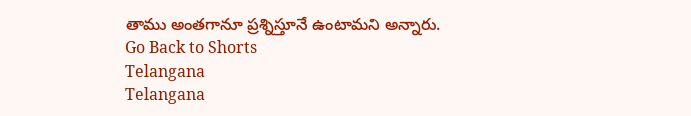తాము అంతగానూ ప్ర‌శ్నిస్తూనే ఉంటామ‌ని అన్నారు.
Go Back to Shorts
Telangana
Telangana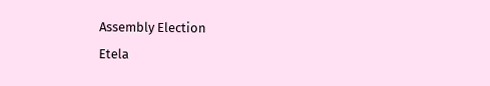Assembly Election
Etela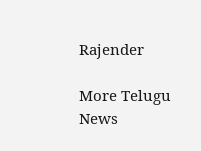Rajender

More Telugu News